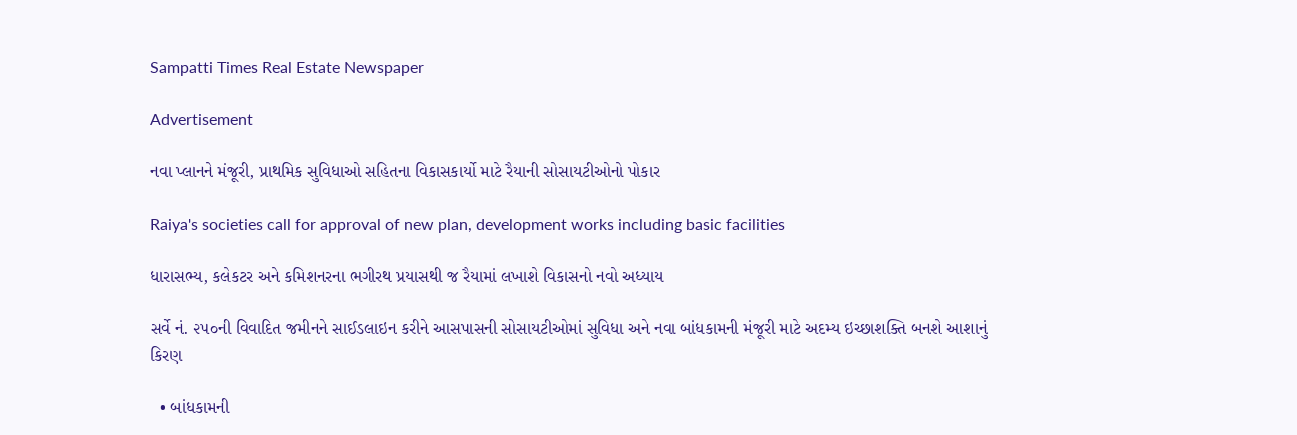Sampatti Times Real Estate Newspaper

Advertisement

નવા પ્લાનને મંજૂરી, પ્રાથમિક સુવિધાઓ સહિતના વિકાસકાર્યો માટે રૈયાની સોસાયટીઓનો પોકાર

Raiya's societies call for approval of new plan, development works including basic facilities

ધારાસભ્ય, કલેકટર અને કમિશનરના ભગીરથ પ્રયાસથી જ રૈયામાં લખાશે વિકાસનો નવો અધ્યાય

સર્વે નં. ૨૫૦ની વિવાદિત જમીનને સાઈડલાઇન કરીને આસપાસની સોસાયટીઓમાં સુવિધા અને નવા બાંધકામની મંજૂરી માટે અદમ્ય ઇચ્છાશક્તિ બનશે આશાનું કિરણ

  • બાંધકામની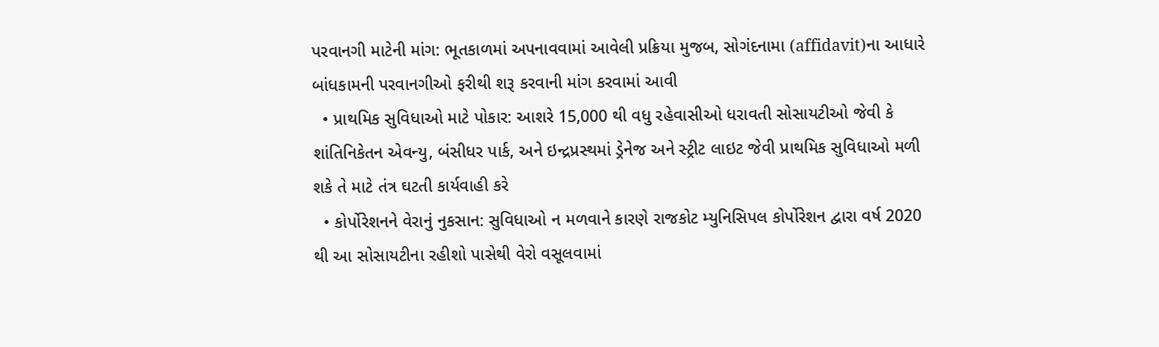પરવાનગી માટેની માંગ: ભૂતકાળમાં અપનાવવામાં આવેલી પ્રક્રિયા મુજબ, સોગંદનામા (affidavit)ના આધારે બાંધકામની પરવાનગીઓ ફરીથી શરૂ કરવાની માંગ કરવામાં આવી
  • પ્રાથમિક સુવિધાઓ માટે પોકાર: આશરે 15,000 થી વધુ રહેવાસીઓ ધરાવતી સોસાયટીઓ જેવી કે શાંતિનિકેતન એવન્યુ, બંસીધર પાર્ક, અને ઇન્દ્રપ્રસ્થમાં ડ્રેનેજ અને સ્ટ્રીટ લાઇટ જેવી પ્રાથમિક સુવિધાઓ મળી શકે તે માટે તંત્ર ઘટતી કાર્યવાહી કરે
  • કોર્પોરેશનને વેરાનું નુકસાન: સુવિધાઓ ન મળવાને કારણે રાજકોટ મ્યુનિસિપલ કોર્પોરેશન દ્વારા વર્ષ 2020 થી આ સોસાયટીના રહીશો પાસેથી વેરો વસૂલવામાં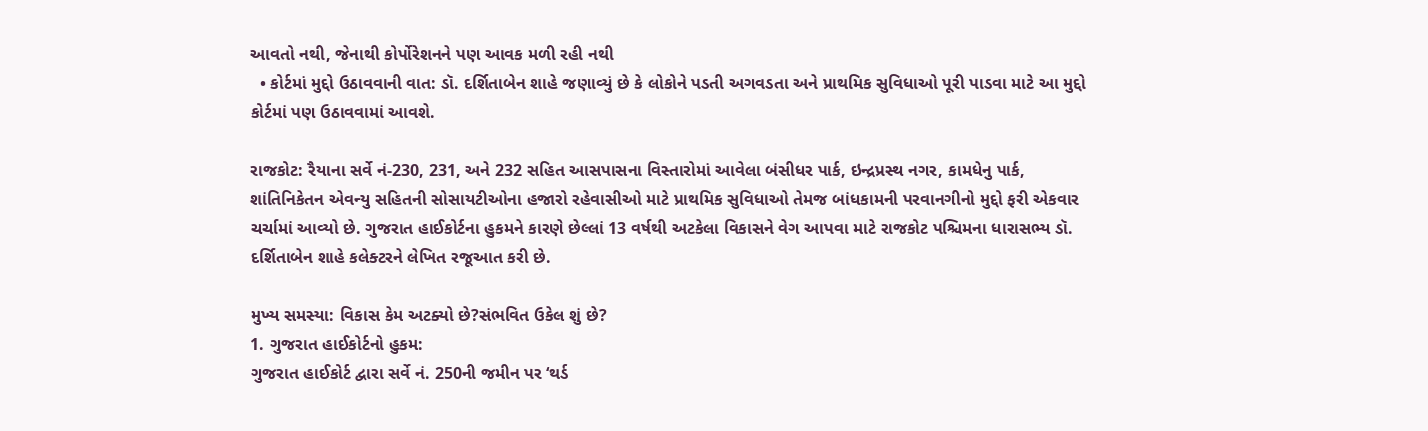આવતો નથી, જેનાથી કોર્પોરેશનને પણ આવક મળી રહી નથી
  • કોર્ટમાં મુદ્દો ઉઠાવવાની વાત: ડૉ. દર્શિતાબેન શાહે જણાવ્યું છે કે લોકોને પડતી અગવડતા અને પ્રાથમિક સુવિધાઓ પૂરી પાડવા માટે આ મુદ્દો કોર્ટમાં પણ ઉઠાવવામાં આવશે.

રાજકોટ: રૈયાના સર્વે નં-230, 231, અને 232 સહિત આસપાસના વિસ્તારોમાં આવેલા બંસીધર પાર્ક, ઇન્દ્રપ્રસ્થ નગર, કામધેનુ પાર્ક, શાંતિનિકેતન એવન્યુ સહિતની સોસાયટીઓના હજારો રહેવાસીઓ માટે પ્રાથમિક સુવિધાઓ તેમજ બાંધકામની પરવાનગીનો મુદ્દો ફરી એકવાર ચર્ચામાં આવ્યો છે. ગુજરાત હાઈકોર્ટના હુકમને કારણે છેલ્લાં 13 વર્ષથી અટકેલા વિકાસને વેગ આપવા માટે રાજકોટ પશ્ચિમના ધારાસભ્ય ડૉ. દર્શિતાબેન શાહે કલેક્ટરને લેખિત રજૂઆત કરી છે.

મુખ્ય સમસ્યા: વિકાસ કેમ અટક્યો છે?સંભવિત ઉકેલ શું છે?
1. ગુજરાત હાઈકોર્ટનો હુકમ:
ગુજરાત હાઈકોર્ટ દ્વારા સર્વે નં. 250ની જમીન પર ‘થર્ડ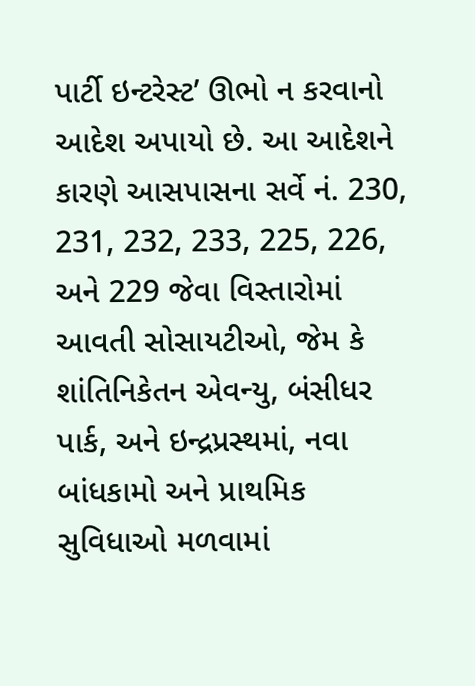પાર્ટી ઇન્ટરેસ્ટ’ ઊભો ન કરવાનો આદેશ અપાયો છે. આ આદેશને કારણે આસપાસના સર્વે નં. 230, 231, 232, 233, 225, 226, અને 229 જેવા વિસ્તારોમાં આવતી સોસાયટીઓ, જેમ કે શાંતિનિકેતન એવન્યુ, બંસીધર પાર્ક, અને ઇન્દ્રપ્રસ્થમાં, નવા બાંધકામો અને પ્રાથમિક સુવિધાઓ મળવામાં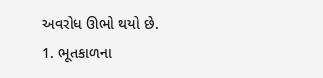અવરોધ ઊભો થયો છે.
1. ભૂતકાળના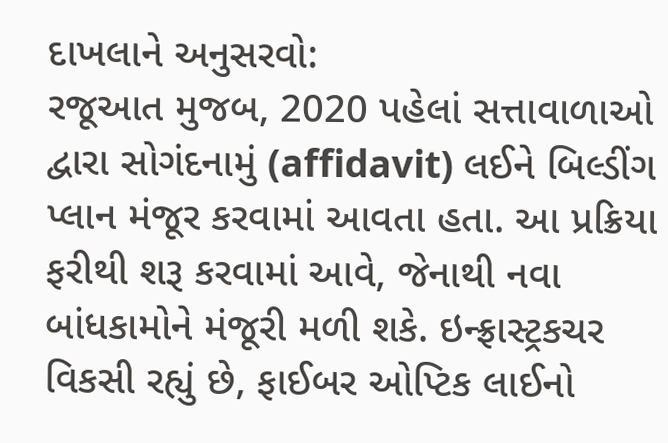દાખલાને અનુસરવો:
રજૂઆત મુજબ, 2020 પહેલાં સત્તાવાળાઓ દ્વારા સોગંદનામું (affidavit) લઈને બિલ્ડીંગ પ્લાન મંજૂર કરવામાં આવતા હતા. આ પ્રક્રિયા ફરીથી શરૂ કરવામાં આવે, જેનાથી નવા બાંધકામોને મંજૂરી મળી શકે. ઇન્ફ્રાસ્ટ્રકચર વિકસી રહ્યું છે, ફાઈબર ઓપ્ટિક લાઈનો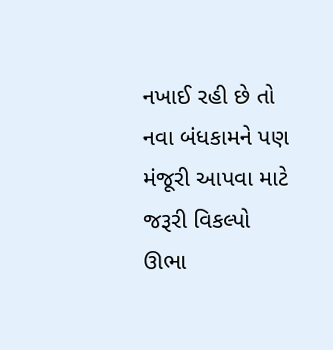નખાઈ રહી છે તો નવા બંધકામને પણ મંજૂરી આપવા માટે જરૂરી વિકલ્પો ઊભા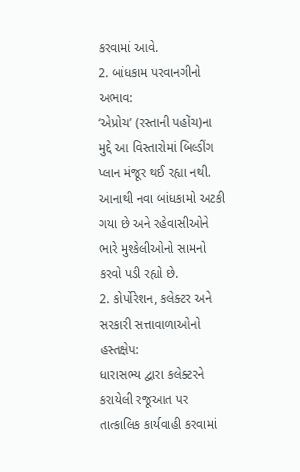કરવામાં આવે.
2. બાંધકામ પરવાનગીનો અભાવ:
‘એપ્રોચ’ (રસ્તાની પહોંચ)ના મુદ્દે આ વિસ્તારોમાં બિલ્ડીંગ પ્લાન મંજૂર થઈ રહ્યા નથી. આનાથી નવા બાંધકામો અટકી ગયા છે અને રહેવાસીઓને ભારે મુશ્કેલીઓનો સામનો કરવો પડી રહ્યો છે.
2. કોર્પોરેશન, કલેક્ટર અને સરકારી સત્તાવાળાઓનો હસ્તક્ષેપ:
ધારાસભ્ય દ્વારા કલેક્ટરને કરાયેલી રજૂઆત પર તાત્કાલિક કાર્યવાહી કરવામાં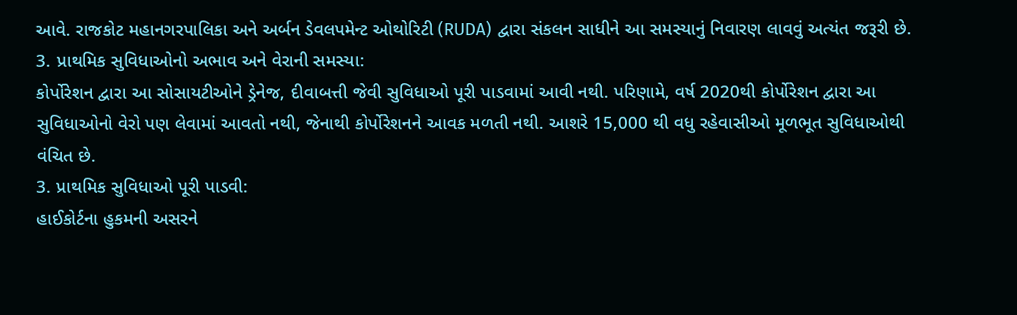આવે. રાજકોટ મહાનગરપાલિકા અને અર્બન ડેવલપમેન્ટ ઓથોરિટી (RUDA) દ્વારા સંકલન સાધીને આ સમસ્યાનું નિવારણ લાવવું અત્યંત જરૂરી છે.
3. પ્રાથમિક સુવિધાઓનો અભાવ અને વેરાની સમસ્યા:
કોર્પોરેશન દ્વારા આ સોસાયટીઓને ડ્રેનેજ, દીવાબત્તી જેવી સુવિધાઓ પૂરી પાડવામાં આવી નથી. પરિણામે, વર્ષ 2020થી કોર્પોરેશન દ્વારા આ સુવિધાઓનો વેરો પણ લેવામાં આવતો નથી, જેનાથી કોર્પોરેશનને આવક મળતી નથી. આશરે 15,000 થી વધુ રહેવાસીઓ મૂળભૂત સુવિધાઓથી વંચિત છે.
3. પ્રાથમિક સુવિધાઓ પૂરી પાડવી:
હાઈકોર્ટના હુકમની અસરને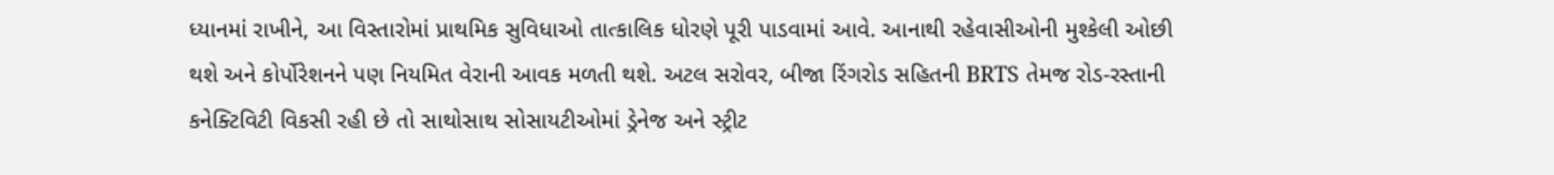ધ્યાનમાં રાખીને, આ વિસ્તારોમાં પ્રાથમિક સુવિધાઓ તાત્કાલિક ધોરણે પૂરી પાડવામાં આવે. આનાથી રહેવાસીઓની મુશ્કેલી ઓછી થશે અને કોર્પોરેશનને પણ નિયમિત વેરાની આવક મળતી થશે. અટલ સરોવર, બીજા રિંગરોડ સહિતની BRTS તેમજ રોડ-રસ્તાની કનેક્ટિવિટી વિકસી રહી છે તો સાથોસાથ સોસાયટીઓમાં ડ્રેનેજ અને સ્ટ્રીટ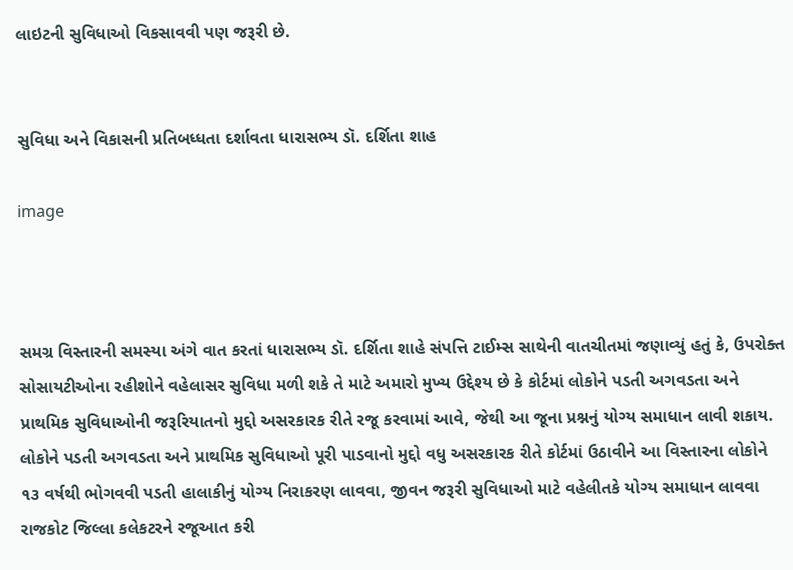લાઇટની સુવિધાઓ વિકસાવવી પણ જરૂરી છે.


સુવિધા અને વિકાસની પ્રતિબધ્ધતા દર્શાવતા ધારાસભ્ય ડૉ. દર્શિતા શાહ

image



સમગ્ર વિસ્તારની સમસ્યા અંગે વાત કરતાં ધારાસભ્ય ડૉ. દર્શિતા શાહે સંપત્તિ ટાઈમ્સ સાથેની વાતચીતમાં જણાવ્યું હતું કે, ઉપરોક્ત સોસાયટીઓના રહીશોને વહેલાસર સુવિધા મળી શકે તે માટે અમારો મુખ્ય ઉદ્દેશ્ય છે કે કોર્ટમાં લોકોને પડતી અગવડતા અને પ્રાથમિક સુવિધાઓની જરૂરિયાતનો મુદ્દો અસરકારક રીતે રજૂ કરવામાં આવે, જેથી આ જૂના પ્રશ્નનું યોગ્ય સમાધાન લાવી શકાય. લોકોને પડતી અગવડતા અને પ્રાથમિક સુવિધાઓ પૂરી પાડવાનો મુદ્દો વધુ અસરકારક રીતે કોર્ટમાં ઉઠાવીને આ વિસ્તારના લોકોને ૧૩ વર્ષથી ભોગવવી પડતી હાલાકીનું યોગ્ય નિરાકરણ લાવવા, જીવન જરૂરી સુવિધાઓ માટે વહેલીતકે યોગ્ય સમાધાન લાવવા રાજકોટ જિલ્લા કલેકટરને રજૂઆત કરી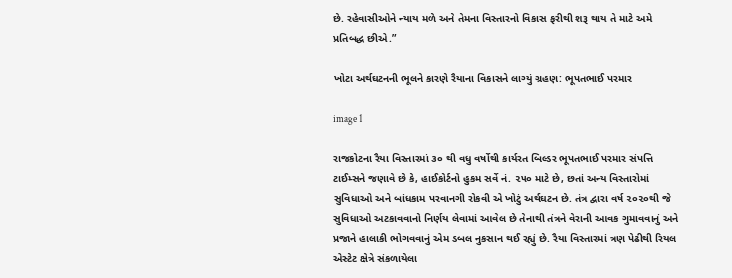છે. રહેવાસીઓને ન્યાય મળે અને તેમના વિસ્તારનો વિકાસ ફરીથી શરૂ થાય તે માટે અમે પ્રતિબદ્ધ છીએ.”

ખોટા અર્થઘટનની ભૂલને કારણે રૈયાના વિકાસને લાગ્યું ગ્રહણ: ભૂપતભાઈ પરમાર

image 1

રાજકોટના રૈયા વિસ્તારમાં ૩૦ થી વધુ વર્ષોથી કાર્યરત બિલ્ડર ભૂપતભાઈ પરમાર સંપત્તિ ટાઈમ્સને જણાવે છે કે, હાઈકોર્ટનો હુકમ સર્વે નં. ૨૫૦ માટે છે, છતાં અન્ય વિસ્તારોમાં સુવિધાઓ અને બાંધકામ પરવાનગી રોકવી એ ખોટું અર્થઘટન છે. તંત્ર દ્વારા વર્ષ ૨૦૨૦થી જે સુવિધાઓ અટકાવવાનો નિર્ણય લેવામાં આવેલ છે તેનાથી તંત્રને વેરાની આવક ગુમાવવાનું અને પ્રજાને હાલાકી ભોગવવાનું એમ ડબલ નુકસાન થઈ રહ્યું છે. રૈયા વિસ્તારમાં ત્રણ પેઢીથી રિયલ એસ્ટેટ ક્ષેત્રે સંકળાયેલા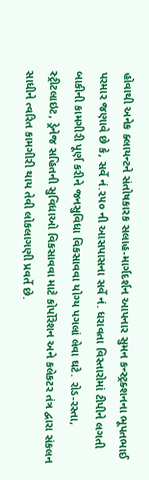હોવાથી અનેક ક્લાયન્ટને સંતોષકારક સલાહ-માર્ગદર્શન આપનાર સુમન કન્સ્ટ્રક્શનના ભૂપતભાઈ પરમાર જણાવે છે કે, સર્વે નં.૨૫૦ ની આસપાસના સર્વે નં. ધરાવતા વિસ્તારોમાં ટીપીને લગતી બાકીની કામગીરી પૂર્ણ કરીને જનસુવિધા વિકસાવવા યોગ્ય પગલાં લેવા ઘટે. રોડ-રસ્તા, સ્ટ્રીટલાઇટ, ડ્રેનેજ સહિતની સુવિધાઓ વિકસાવવા માટે કોર્પોરેશન અને કલેકટર તંત્ર દ્વારા સંકલન સાધીને ત્વરિત કામગીરી થાય તેવી લોકલાગણી પ્રવર્તે છે.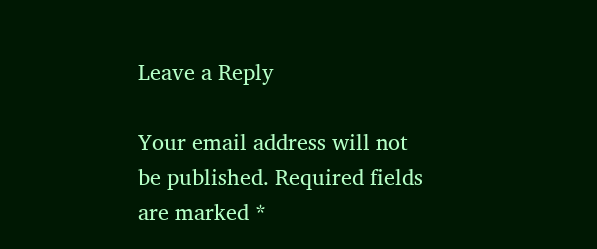Leave a Reply

Your email address will not be published. Required fields are marked *